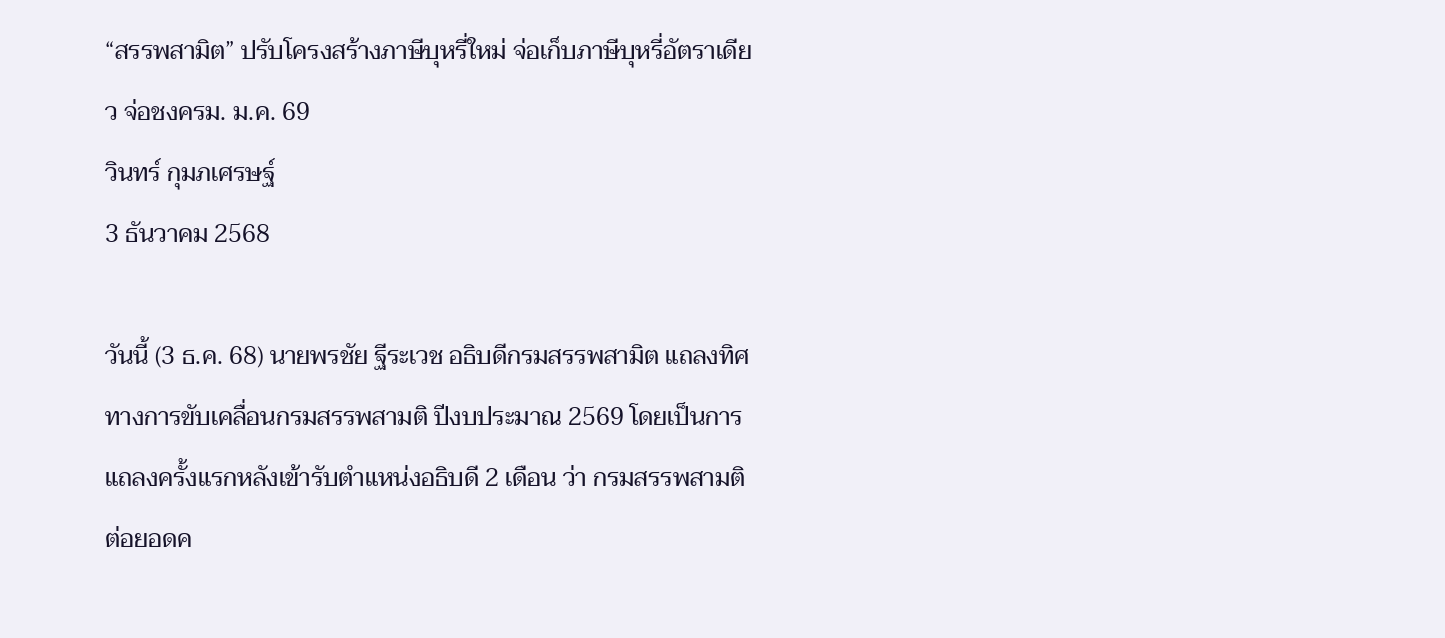“สรรพสามิต” ปรับโครงสร้างภาษีบุหรี่ใหม่ จ่อเก็บภาษีบุหรี่อัตราเดียว จ่อชงครม. ม.ค. 69
วินทร์ กุมภเศรษฐ์
3 ธันวาคม 2568

วันนี้ (3 ธ.ค. 68) นายพรชัย ฐีระเวช อธิบดีกรมสรรพสามิต แถลงทิศทางการขับเคลื่อนกรมสรรพสามติ ปีงบประมาณ 2569 โดยเป็นการแถลงครั้งแรกหลังเข้ารับตำแหน่งอธิบดี 2 เดือน ว่า กรมสรรพสามติต่อยอดค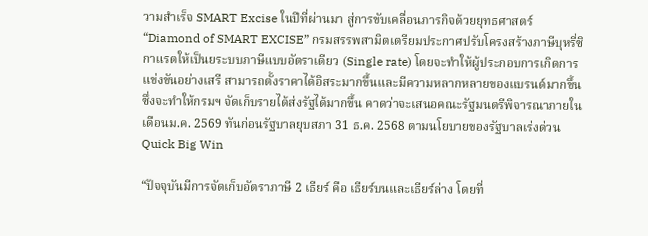วามสำเร็จ SMART Excise ในปีที่ผ่านมา สู่การขับเคลื่อนภารกิจด้วยยุทธศาสตร์ “Diamond of SMART EXCISE” กรมสรรพสามิตเตรียมประกาศปรับโครงสร้างภาษีบุหรี่ซิกาแรตให้เป็นยระบบภาษีแบบอัตราเดียว (Single rate) โดยจะทำให้ผู้ประกอบการเกิดการแข่งขันอย่างเสรี สามารถตั้งราคาได้อิสระมากขึ้นและมีความหลากหลายของแบรนด์มากขึ้น ซึ่งจะทำให้กรมฯ จัดเก็บรายได้ส่งรัฐได้มากขึ้น คาดว่าจะเสนอคณะรัฐมนตรีพิจารณาภายในเดือนม.ค. 2569 ทันก่อนรัฐบาลยุบสภา 31 ธ.ค. 2568 ตามนโยบายของรัฐบาลเร่งด่วน Quick Big Win

“ปัจจุบันมีการจัดเก็บอัตราภาษี 2 เธียร์ คือ เธียร์บนและเธียร์ล่าง โดยที่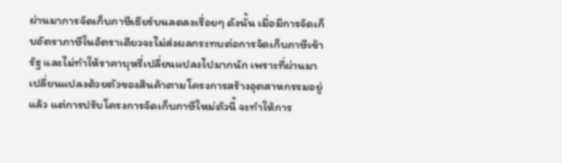ผ่านมาการจัดเก็บภาษีเธียร์บนลดลงเรื่อยๆ ดังนั้น เมื่อมีการจัดเก็บอัตราภาษีในอัตราเดียวจะไม่ส่งผลกระทบต่อการจัดเก็บภาษีเข้ารัฐ และไม่ทำให้ราคาบุหรี่เปลี่ยนแปลงไปมากนัก เพราะที่ผ่านมาเปลี่ยนแปลงด้วยตัวของสินค้าตามโครงการสร้างอุตสาหกรรมอยู่แล้ว แต่การปรับโครงการจัดเก็บภาษีใหม่ตัวนี้ จะทำให้การ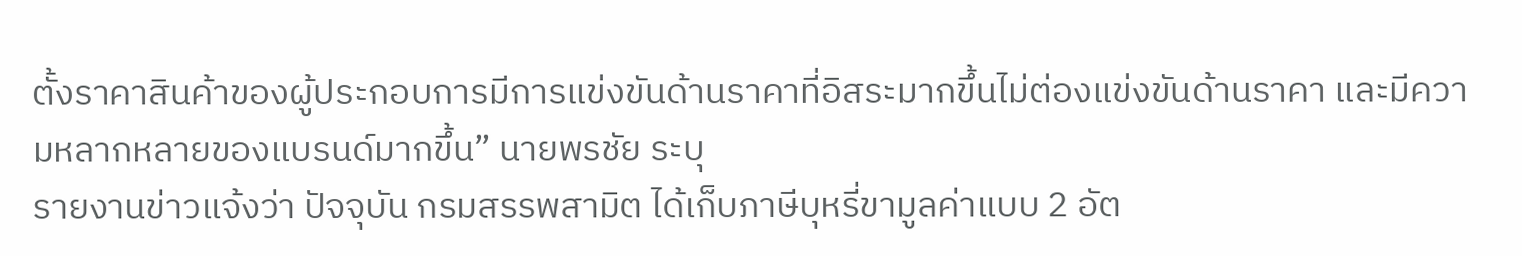ตั้งราคาสินค้าของผู้ประกอบการมีการแข่งขันด้านราคาที่อิสระมากขึ้นไม่ต่องแข่งขันด้านราคา และมีความหลากหลายของแบรนด์มากขึ้น” นายพรชัย ระบุ
รายงานข่าวแจ้งว่า ปัจจุบัน กรมสรรพสามิต ได้เก็บภาษีบุหรี่ขามูลค่าแบบ 2 อัต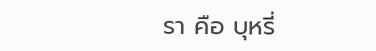รา คือ บุหรี่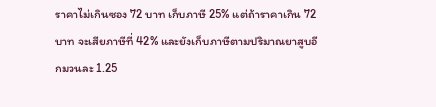ราคาไม่เกินซอง 72 บาท เก็บภาษี 25% แต่ถ้าราคาเกิน 72 บาท จะเสียภาษีที่ 42% และยังเก็บภาษีตามปริมาณยาสูบอีกมวนละ 1.25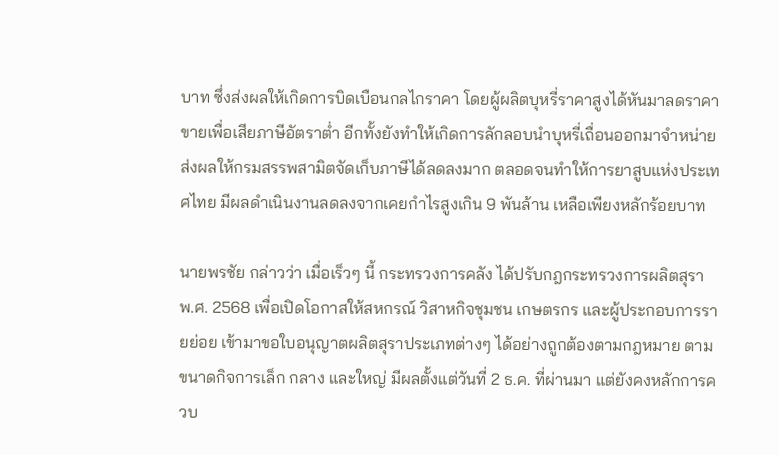บาท ซึ่งส่งผลให้เกิดการบิดเบือนกลไกราคา โดยผู้ผลิตบุหรี่ราคาสูงได้หันมาลดราคาขายเพื่อเสียภาษีอัตราต่ำ อีกทั้งยังทำให้เกิดการลักลอบนำบุหรี่เถื่อนออกมาจำหน่าย ส่งผลให้กรมสรรพสามิตจัดเก็บภาษีได้ลดลงมาก ตลอดจนทำให้การยาสูบแห่งประเทศไทย มีผลดำเนินงานลดลงจากเคยกำไรสูงเกิน 9 พันล้าน เหลือเพียงหลักร้อยบาท

นายพรชัย กล่าวว่า เมื่อเร็วๆ นี้ กระทรวงการคลัง ได้ปรับกฎกระทรวงการผลิตสุรา พ.ศ. 2568 เพื่อเปิดโอกาสให้สหกรณ์ วิสาหกิจชุมชน เกษตรกร และผู้ประกอบการรายย่อย เข้ามาขอใบอนุญาตผลิตสุราประเภทต่างๆ ได้อย่างถูกต้องตามกฎหมาย ตามขนาดกิจการเล็ก กลาง และใหญ่ มีผลตั้งแต่วันที่ 2 ธ.ค. ที่ผ่านมา แต่ยังคงหลักการควบ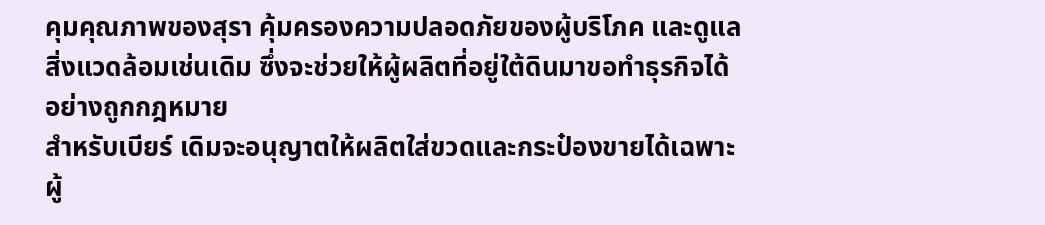คุมคุณภาพของสุรา คุ้มครองความปลอดภัยของผู้บริโภค และดูแลสิ่งแวดล้อมเช่นเดิม ซึ่งจะช่วยให้ผู้ผลิตที่อยู่ใต้ดินมาขอทำธุรกิจได้อย่างถูกกฎหมาย
สำหรับเบียร์ เดิมจะอนุญาตให้ผลิตใส่ขวดและกระป๋องขายได้เฉพาะผู้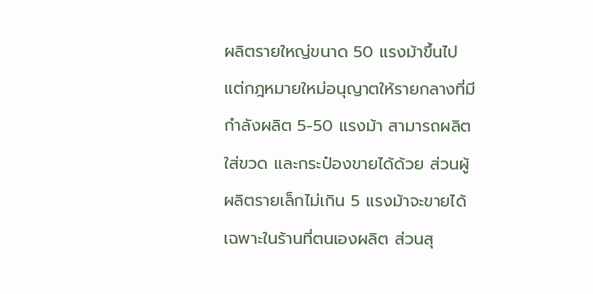ผลิตรายใหญ่ขนาด 50 แรงม้าขึ้นไป แต่กฎหมายใหม่อนุญาตให้รายกลางที่มีกำลังผลิต 5-50 แรงม้า สามารถผลิตใส่ขวด และกระป๋องขายได้ด้วย ส่วนผู้ผลิตรายเล็กไม่เกิน 5 แรงม้าจะขายได้เฉพาะในร้านที่ตนเองผลิต ส่วนสุ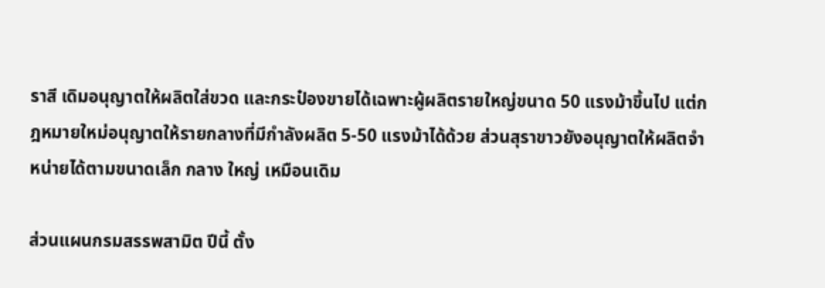ราสี เดิมอนุญาตให้ผลิตใส่ขวด และกระป๋องขายได้เฉพาะผู้ผลิตรายใหญ่ขนาด 50 แรงม้าขึ้นไป แต่กฎหมายใหม่อนุญาตให้รายกลางที่มีกำลังผลิต 5-50 แรงม้าได้ด้วย ส่วนสุราขาวยังอนุญาตให้ผลิตจำหน่ายได้ตามขนาดเล็ก กลาง ใหญ่ เหมือนเดิม

ส่วนแผนกรมสรรพสามิต ปีนี้ ตั้ง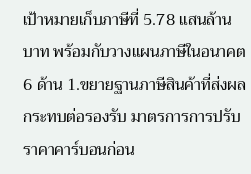เป้าหมายเก็บภาษีที่ 5.78 แสนล้านบาท พร้อมกับวางแผนภาษีในอนาคต 6 ด้าน 1.ขยายฐานภาษีสินค้าที่ส่งผลกระทบต่อรองรับ มาตรการการปรับราคาคาร์บอนก่อน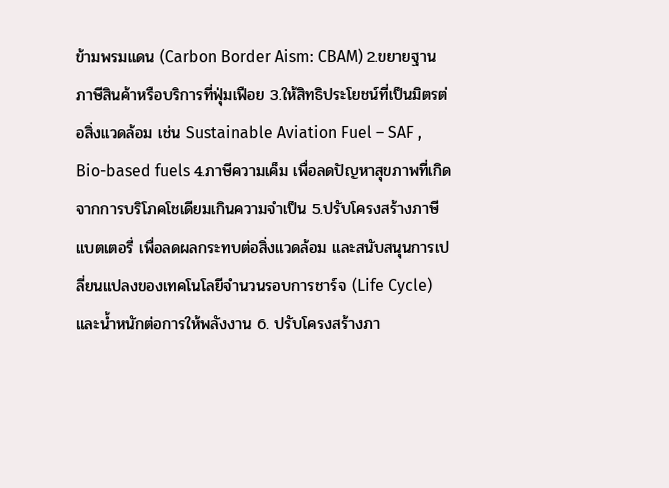ข้ามพรมแดน (Carbon Border Aism: CBAM) 2.ขยายฐานภาษีสินค้าหรือบริการที่ฟุ่มเฟือย 3.ให้สิทธิประโยชน์ที่เป็นมิตรต่อสิ่งแวดล้อม เช่น Sustainable Aviation Fuel – SAF , Bio-based fuels 4.ภาษีความเค็ม เพื่อลดปัญหาสุขภาพที่เกิดจากการบริโภคโชเดียมเกินความจำเป็น 5.ปรับโครงสร้างภาษีแบตเตอรี่ เพื่อลดผลกระทบต่อสิ่งแวดล้อม และสนับสนุนการเปลี่ยนแปลงของเทคโนโลยีจำนวนรอบการชาร์จ (Life Cycle) และน้ำหนักต่อการให้พลังงาน 6. ปรับโครงสร้างภา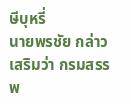ษีบุหรี่
นายพรชัย กล่าวเสริมว่า กรมสรรพ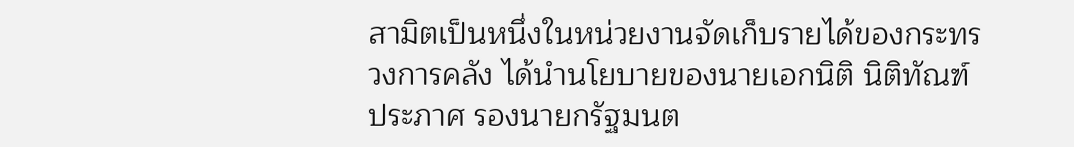สามิตเป็นหนึ่งในหน่วยงานจัดเก็บรายได้ของกระทรวงการคลัง ได้นำนโยบายของนายเอกนิติ นิติทัณฑ์ประภาศ รองนายกรัฐมนต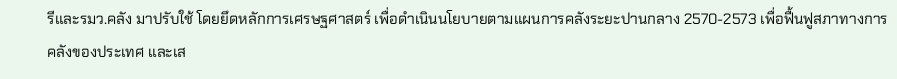รีและรมว.คลัง มาปรับใช้ โดยยึดหลักการเศรษฐศาสตร์ เพื่อดำเนินนโยบายตามแผนการคลังระยะปานกลาง 2570-2573 เพื่อฟื้นฟูสภาทางการคลังของประเทศ และเส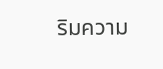ริมความ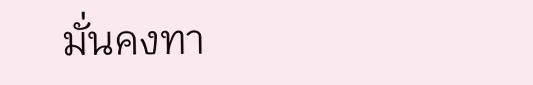มั่นคงทา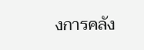งการคลัง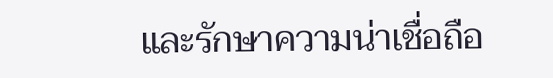และรักษาความน่าเชื่อถือ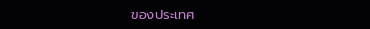ของประเทศ